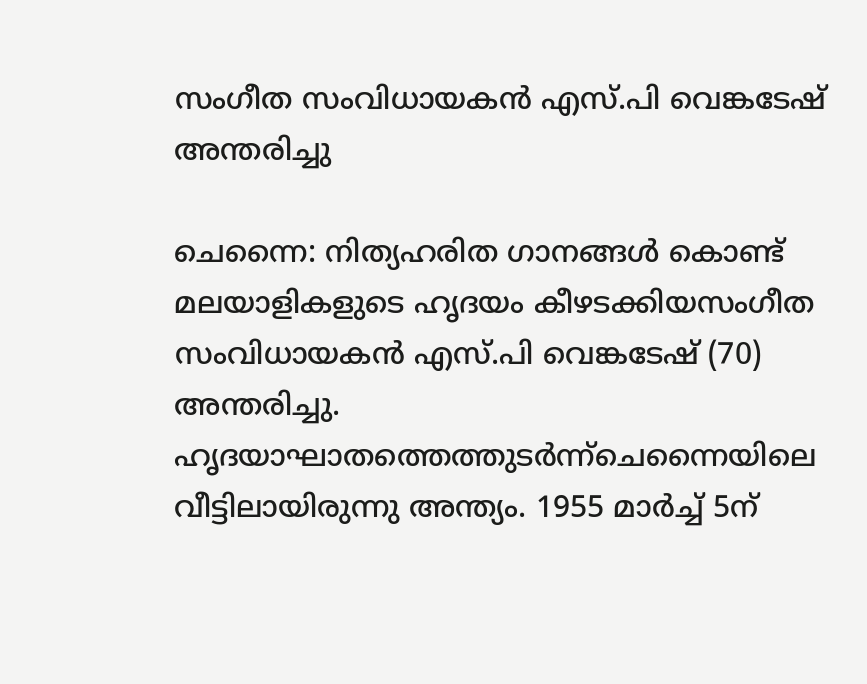സംഗീത സംവിധായകന്‍ എസ്.പി വെങ്കടേഷ് അന്തരിച്ചു

ചെന്നൈ: നിത്യഹരിത ഗാനങ്ങള്‍ കൊണ്ട് മലയാളികളുടെ ഹൃദയം കീഴടക്കിയസംഗീത സംവിധായകന്‍ എസ്.പി വെങ്കടേഷ് (70) അന്തരിച്ചു. ഹൃദയാഘാതത്തെത്തുടര്‍ന്ന്ചെന്നൈയിലെ വീട്ടിലായിരുന്നു അന്ത്യം. 1955 മാര്‍ച്ച് 5ന്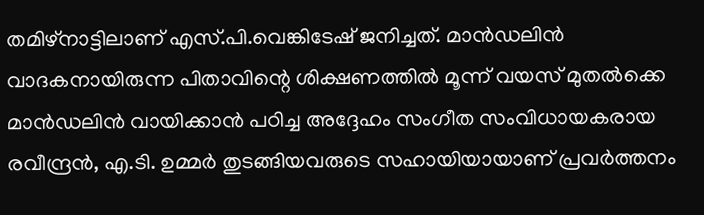തമിഴ്‌നാട്ടിലാണ് എസ്.പി.വെങ്കിടേഷ് ജനിച്ചത്. മാന്‍ഡലിന്‍ വാദകനായിരുന്ന പിതാവിന്റെ ശിക്ഷണത്തില്‍ മൂന്ന് വയസ് മുതല്‍ക്കെ മാന്‍ഡലിന്‍ വായിക്കാന്‍ പഠിച്ച അദ്ദേഹം സംഗീത സംവിധായകരായ രവീന്ദ്രന്‍, എ.ടി. ഉമ്മര്‍ തുടങ്ങിയവരുടെ സഹായിയായാണ് പ്രവര്‍ത്തനം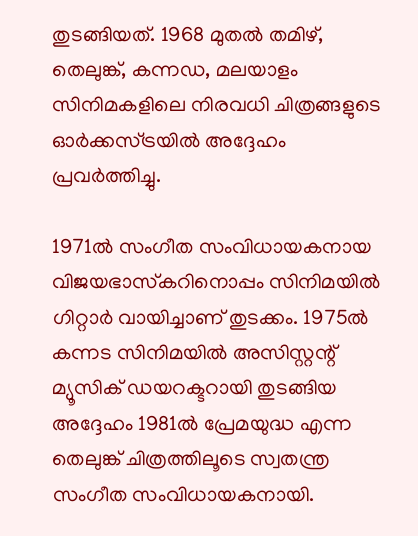തുടങ്ങിയത്. 1968 മുതല്‍ തമിഴ്, തെലുങ്ക്, കന്നഡ, മലയാളം സിനിമകളിലെ നിരവധി ചിത്രങ്ങളുടെ ഓര്‍ക്കസ്ട്രയില്‍ അദ്ദേഹം പ്രവര്‍ത്തിച്ചു.

1971ല്‍ സംഗീത സംവിധായകനായ വിജയഭാസ്‌കറിനൊപ്പം സിനിമയില്‍ ഗിറ്റാര്‍ വായിച്ചാണ് തുടക്കം. 1975ല്‍ കന്നട സിനിമയില്‍ അസിസ്റ്റന്റ് മ്യൂസിക് ഡയറക്ടറായി തുടങ്ങിയ അദ്ദേഹം 1981ല്‍ പ്രേമയുദ്ധ എന്ന തെലുങ്ക് ചിത്രത്തിലൂടെ സ്വതന്ത്ര സംഗീത സംവിധായകനായി.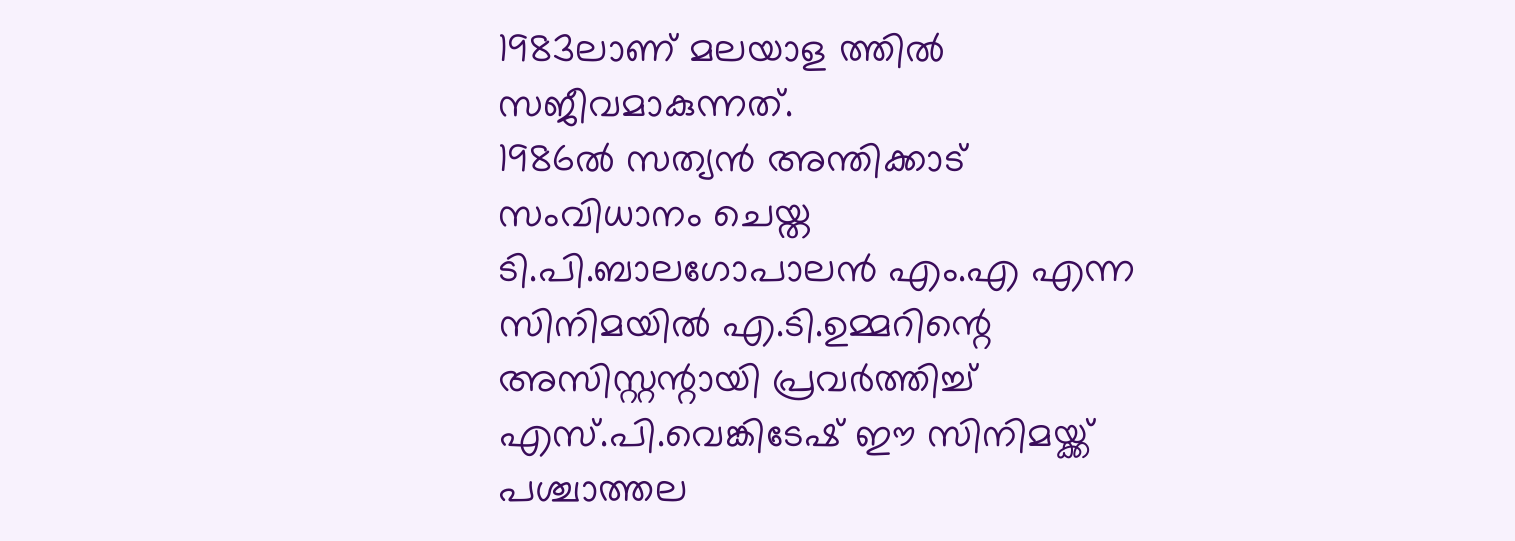1983ലാണ് മലയാള ത്തില്‍ സജീവമാകുന്നത്.
1986ല്‍ സത്യന്‍ അന്തിക്കാട് സംവിധാനം ചെയ്ത ടി.പി.ബാലഗോപാലന്‍ എം.എ എന്ന സിനിമയില്‍ എ.ടി.ഉമ്മറിന്റെ അസിസ്റ്റന്റായി പ്രവര്‍ത്തിച്ച് എസ്.പി.വെങ്കിടേഷ് ഈ സിനിമയ്ക്ക് പശ്ചാത്തല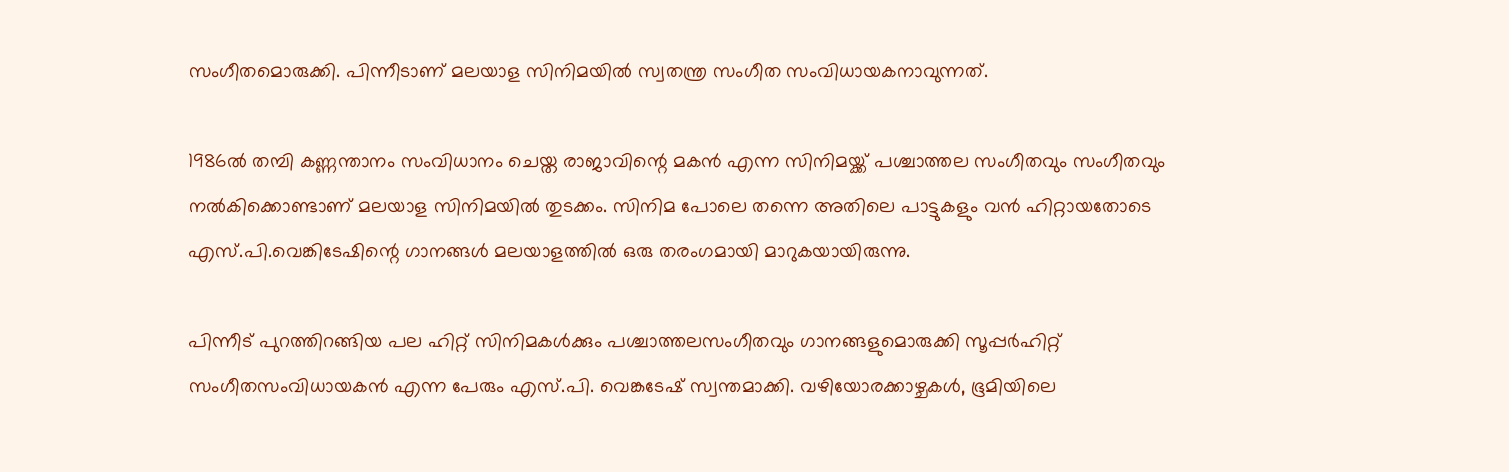സംഗീതമൊരുക്കി. പിന്നീടാണ് മലയാള സിനിമയില്‍ സ്വതന്ത്ര സംഗീത സംവിധായകനാവുന്നത്.

1986ല്‍ തമ്പി കണ്ണന്താനം സംവിധാനം ചെയ്ത രാജാവിന്റെ മകന്‍ എന്ന സിനിമയ്ക്ക് പശ്ചാത്തല സംഗീതവും സംഗീതവും നല്‍കിക്കൊണ്ടാണ് മലയാള സിനിമയില്‍ തുടക്കം. സിനിമ പോലെ തന്നെ അതിലെ പാട്ടുകളും വന്‍ ഹിറ്റായതോടെ എസ്.പി.വെങ്കിടേഷിന്റെ ഗാനങ്ങള്‍ മലയാളത്തില്‍ ഒരു തരംഗമായി മാറുകയായിരുന്നു.

പിന്നീട് പുറത്തിറങ്ങിയ പല ഹിറ്റ് സിനിമകള്‍ക്കും പശ്ചാത്തലസംഗീതവും ഗാനങ്ങളുമൊരുക്കി സൂപ്പര്‍ഹിറ്റ് സംഗീതസംവിധായകന്‍ എന്ന പേരും എസ്.പി. വെങ്കടേഷ് സ്വന്തമാക്കി. വഴിയോരക്കാഴ്ചകള്‍, ഭൂമിയിലെ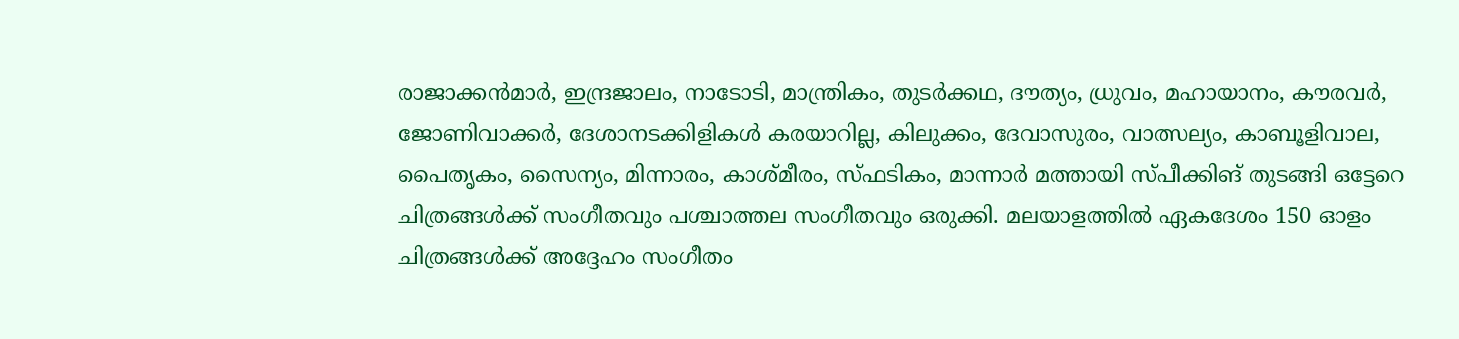രാജാക്കന്‍മാര്‍, ഇന്ദ്രജാലം, നാടോടി, മാന്ത്രികം, തുടര്‍ക്കഥ, ദൗത്യം, ധ്രുവം, മഹായാനം, കൗരവര്‍, ജോണിവാക്കര്‍, ദേശാനടക്കിളികള്‍ കരയാറില്ല, കിലുക്കം, ദേവാസുരം, വാത്സല്യം, കാബൂളിവാല, പൈതൃകം, സൈന്യം, മിന്നാരം, കാശ്മീരം, സ്ഫടികം, മാന്നാര്‍ മത്തായി സ്പീക്കിങ് തുടങ്ങി ഒട്ടേറെ ചിത്രങ്ങള്‍ക്ക് സംഗീതവും പശ്ചാത്തല സംഗീതവും ഒരുക്കി. മലയാളത്തില്‍ ഏകദേശം 150 ഓളം ചിത്രങ്ങള്‍ക്ക് അദ്ദേഹം സംഗീതം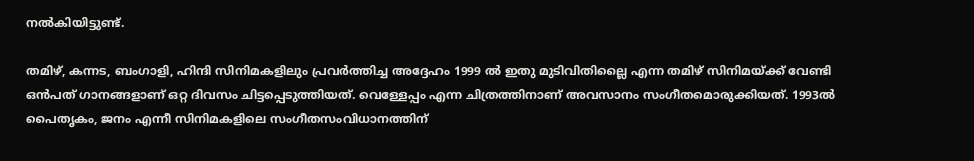നല്‍കിയിട്ടുണ്ട്.

തമിഴ്, കന്നട, ബംഗാളി, ഹിന്ദി സിനിമകളിലും പ്രവര്‍ത്തിച്ച അദ്ദേഹം 1999 ല്‍ ഇതു മുടിവിതില്ലൈ എന്ന തമിഴ് സിനിമയ്ക്ക് വേണ്ടി ഒന്‍പത് ഗാനങ്ങളാണ് ഒറ്റ ദിവസം ചിട്ടപ്പെടുത്തിയത്. വെള്ളേപ്പം എന്ന ചിത്രത്തിനാണ് അവസാനം സംഗീതമൊരുക്കിയത്. 1993ല്‍ പൈതൃകം, ജനം എന്നീ സിനിമകളിലെ സംഗീതസംവിധാനത്തിന്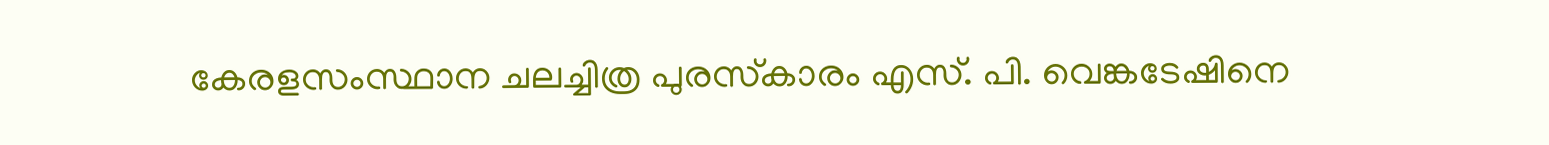കേരളസംസ്ഥാന ചലച്ചിത്ര പുരസ്‌കാരം എസ്. പി. വെങ്കടേഷിനെ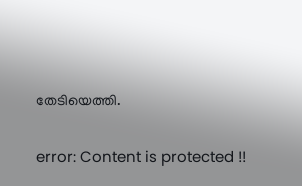തേടിയെത്തി.

error: Content is protected !!